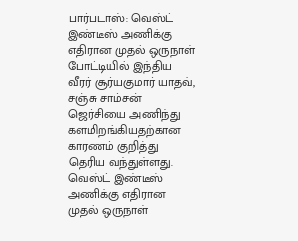பார்படாஸ்: வெஸ்ட் இண்டீஸ் அணிக்கு எதிரான முதல் ஒருநாள் போட்டியில் இந்திய வீரர் சூர்யகுமார் யாதவ், சஞ்சு சாம்சன் ஜெர்சியை அணிந்து களமிறங்கியதற்கான காரணம் குறித்து தெரிய வந்துள்ளது.
வெஸ்ட் இண்டீஸ் அணிக்கு எதிரான முதல் ஒருநாள்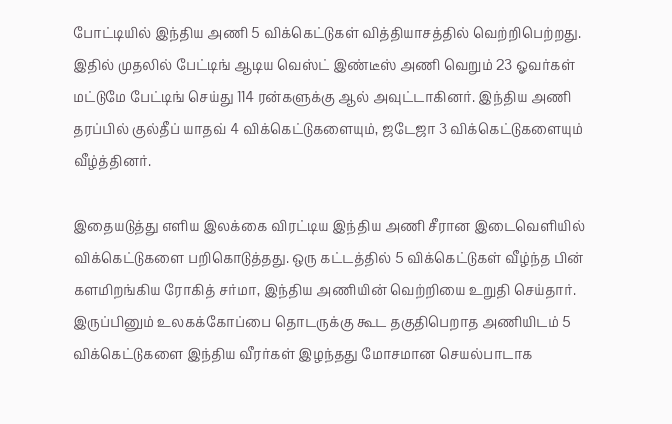போட்டியில் இந்திய அணி 5 விக்கெட்டுகள் வித்தியாசத்தில் வெற்றிபெற்றது. இதில் முதலில் பேட்டிங் ஆடிய வெஸ்ட் இண்டீஸ் அணி வெறும் 23 ஓவர்கள் மட்டுமே பேட்டிங் செய்து 114 ரன்களுக்கு ஆல் அவுட்டாகினர். இந்திய அணி தரப்பில் குல்தீப் யாதவ் 4 விக்கெட்டுகளையும், ஜடேஜா 3 விக்கெட்டுகளையும் வீழ்த்தினர்.

இதையடுத்து எளிய இலக்கை விரட்டிய இந்திய அணி சீரான இடைவெளியில் விக்கெட்டுகளை பறிகொடுத்தது. ஒரு கட்டத்தில் 5 விக்கெட்டுகள் வீழ்ந்த பின் களமிறங்கிய ரோகித் சர்மா, இந்திய அணியின் வெற்றியை உறுதி செய்தார். இருப்பினும் உலகக்கோப்பை தொடருக்கு கூட தகுதிபெறாத அணியிடம் 5 விக்கெட்டுகளை இந்திய வீரர்கள் இழந்தது மோசமான செயல்பாடாக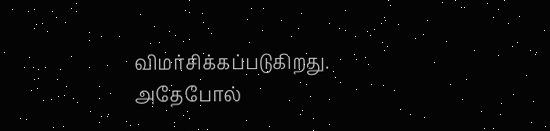விமர்சிக்கப்படுகிறது.
அதேபோல்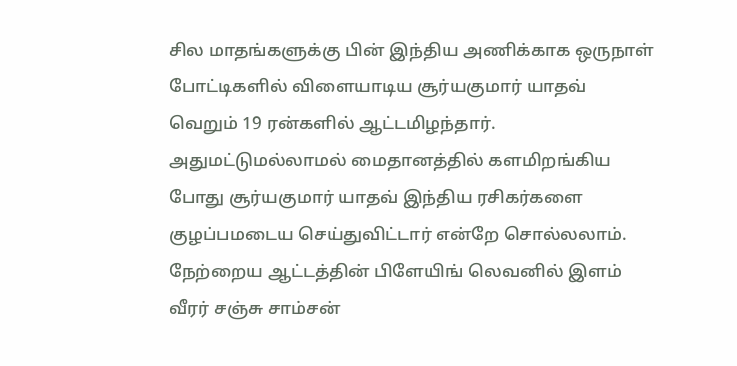சில மாதங்களுக்கு பின் இந்திய அணிக்காக ஒருநாள் போட்டிகளில் விளையாடிய சூர்யகுமார் யாதவ் வெறும் 19 ரன்களில் ஆட்டமிழந்தார். அதுமட்டுமல்லாமல் மைதானத்தில் களமிறங்கிய போது சூர்யகுமார் யாதவ் இந்திய ரசிகர்களை குழப்பமடைய செய்துவிட்டார் என்றே சொல்லலாம். நேற்றைய ஆட்டத்தின் பிளேயிங் லெவனில் இளம் வீரர் சஞ்சு சாம்சன்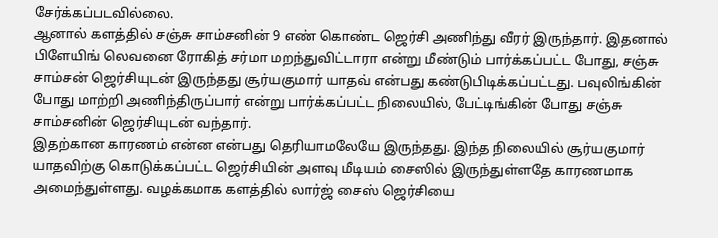சேர்க்கப்படவில்லை.
ஆனால் களத்தில் சஞ்சு சாம்சனின் 9 எண் கொண்ட ஜெர்சி அணிந்து வீரர் இருந்தார். இதனால் பிளேயிங் லெவனை ரோகித் சர்மா மறந்துவிட்டாரா என்று மீண்டும் பார்க்கப்பட்ட போது, சஞ்சு சாம்சன் ஜெர்சியுடன் இருந்தது சூர்யகுமார் யாதவ் என்பது கண்டுபிடிக்கப்பட்டது. பவுலிங்கின் போது மாற்றி அணிந்திருப்பார் என்று பார்க்கப்பட்ட நிலையில், பேட்டிங்கின் போது சஞ்சு சாம்சனின் ஜெர்சியுடன் வந்தார்.
இதற்கான காரணம் என்ன என்பது தெரியாமலேயே இருந்தது. இந்த நிலையில் சூர்யகுமார் யாதவிற்கு கொடுக்கப்பட்ட ஜெர்சியின் அளவு மீடியம் சைஸில் இருந்துள்ளதே காரணமாக அமைந்துள்ளது. வழக்கமாக களத்தில் லார்ஜ் சைஸ் ஜெர்சியை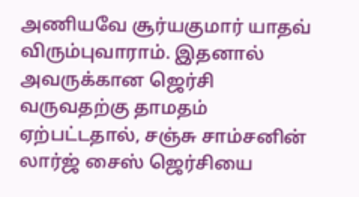அணியவே சூர்யகுமார் யாதவ் விரும்புவாராம். இதனால் அவருக்கான ஜெர்சி வருவதற்கு தாமதம் ஏற்பட்டதால், சஞ்சு சாம்சனின் லார்ஜ் சைஸ் ஜெர்சியை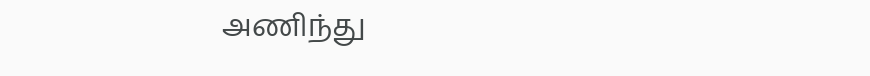அணிந்து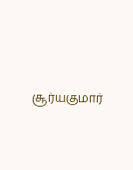சூர்யகுமார்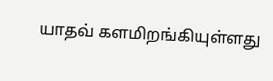யாதவ் களமிறங்கியுள்ளது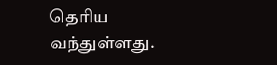தெரிய வந்துள்ளது.